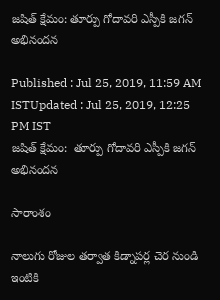జషిత్ క్షేమం: తూర్పు గోదావరి ఎస్పీకి జగన్ అభినందన

Published : Jul 25, 2019, 11:59 AM ISTUpdated : Jul 25, 2019, 12:25 PM IST
జషిత్ క్షేమం:  తూర్పు గోదావరి ఎస్పీకి జగన్ అభినందన

సారాంశం

నాలుగు రోజుల తర్వాత కిడ్నాపర్ల చెర నుండి ఇంటికి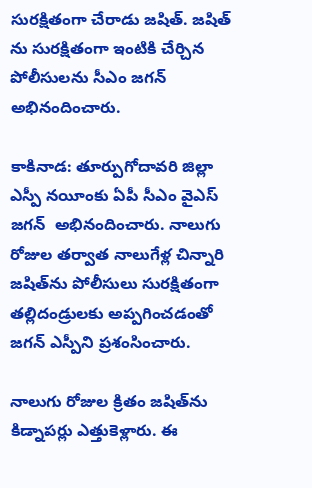సురక్షితంగా చేరాడు జషిత్. జషిత్ ను సురక్షితంగా ఇంటికి చేర్చిన పోలీసులను సీఎం జగన్ అభినందించారు.

కాకినాడ: తూర్పుగోదావరి జిల్లా ఎస్పీ నయీంకు ఏపీ సీఎం వైఎస్ జగన్  అభినందించారు. నాలుగు రోజుల తర్వాత నాలుగేళ్ల చిన్నారి జషిత్‌ను పోలీసులు సురక్షితంగా తల్లిదండ్రులకు అప్పగించడంతో జగన్ ఎస్పీని ప్రశంసించారు.

నాలుగు రోజుల క్రితం జషిత్‌ను కిడ్నాపర్లు ఎత్తుకెళ్లారు. ఈ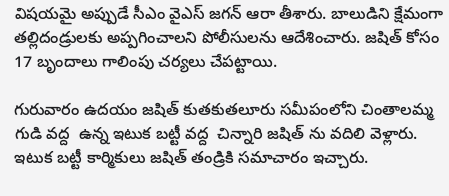విషయమై అప్పుడే సీఎం వైఎస్ జగన్ ఆరా తీశారు. బాలుడిని క్షేమంగా తల్లిదండ్రులకు అప్పగించాలని పోలీసులను ఆదేశించారు. జషిత్ కోసం 17 బృందాలు గాలింపు చర్యలు చేపట్టాయి.

గురువారం ఉదయం జషిత్ కుతకుతలూరు సమీపంలోని చింతాలమ్మ గుడి వద్ద  ఉన్న ఇటుక బట్టీ వద్ద  చిన్నారి జషిత్ ను వదిలి వెళ్లారు. ఇటుక బట్టీ కార్మికులు జషిత్ తండ్రికి సమాచారం ఇచ్చారు.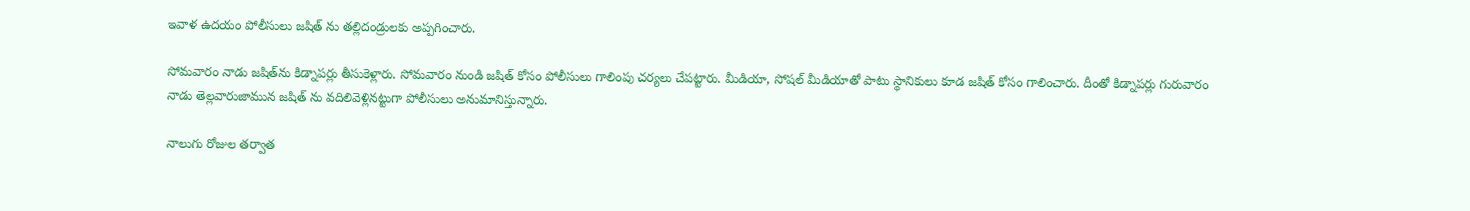ఇవాళ ఉదయం పోలీసులు జషిత్ ను తల్లిదండ్రులకు అప్పగించారు.

సోమవారం నాడు జషిత్‌ను కిడ్నాపర్లు తీసుకెళ్లారు. సోమవారం నుండి జషిత్ కోసం పోలీసులు గాలింపు చర్యలు చేపట్టారు. మీడియా, సోషల్ మీడియాతో పాటు స్థానికులు కూడ జషిత్ కోసం గాలించారు. దీంతో కిడ్నాపర్లు గురువారం నాడు తెల్లవారుజామున జషిత్ ను వదిలివెళ్లినట్టుగా పోలీసులు అనుమానిస్తున్నారు.

నాలుగు రోజుల తర్వాత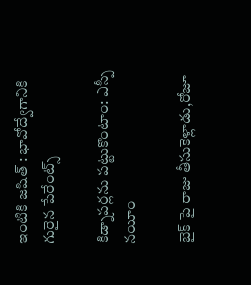ఇంటికి జషిత్ : భావోద్వేగానికి గురైన పేరేంట్స్

కిడ్నాపర్లను పట్టుకొంటాం: ఎస్పీ నయీం

బైక్ పై రాజు తీసుకెళ్లాడు,రోజూ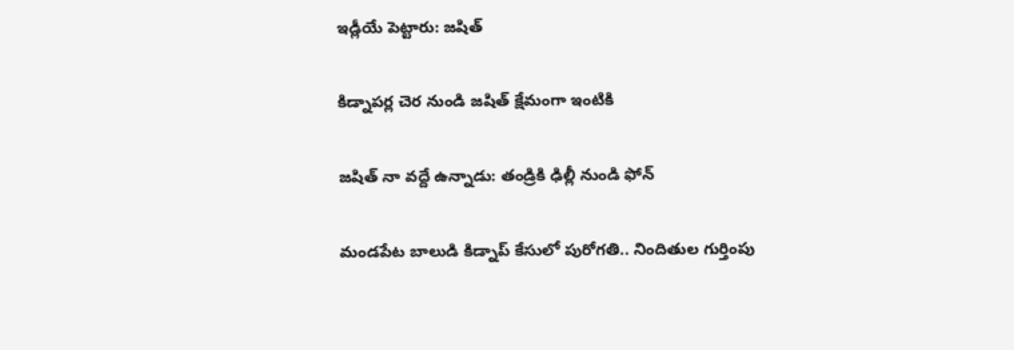ఇడ్లీయే పెట్టారు: జషిత్

కిడ్నాపర్ల చెర నుండి జషిత్ క్షేమంగా ఇంటికి

జషిత్ నా వద్దే ఉన్నాడు: తండ్రికి ఢిల్లీ నుండి ఫోన్

మండపేట బాలుడి కిడ్నాప్ కేసులో పురోగతి.. నిందితుల గుర్తింపు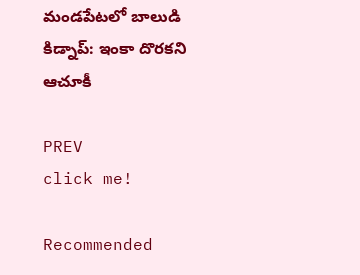మండపేటలో బాలుడి కిడ్నాప్: ఇంకా దొరకని ఆచూకీ

PREV
click me!

Recommended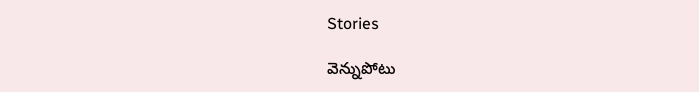Stories

వెన్నుపోటు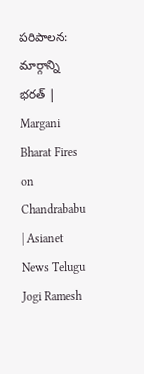పరిపాలన: మార్గాన్ని భరత్ | Margani Bharat Fires on Chandrababu | Asianet News Telugu
Jogi Ramesh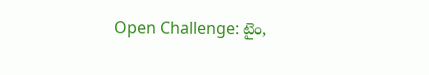Open Challenge: టైం,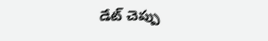డేట్ చెప్పు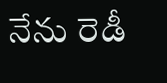నేను రెడీ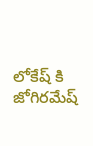లోకేష్ కి జోగిరమేష్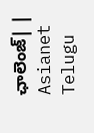ఛాలెంజ్| | Asianet Telugu